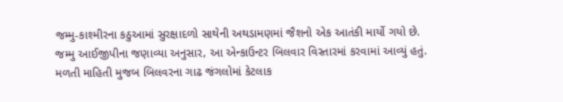જમ્મુ-કાશ્મીરના કઠુઆમાં સુરક્ષાદળો સાથેની અથડામણમાં જૈશનો એક આતંકી માર્યો ગયો છે. જમ્મુ આઈજીપીના જણાવ્યા અનુસાર, આ એન્કાઉન્ટર બિલવાર વિસ્તારમાં કરવામાં આવ્યું હતું. મળતી માહિતી મુજબ બિલવરના ગાઢ જંગલોમાં કેટલાક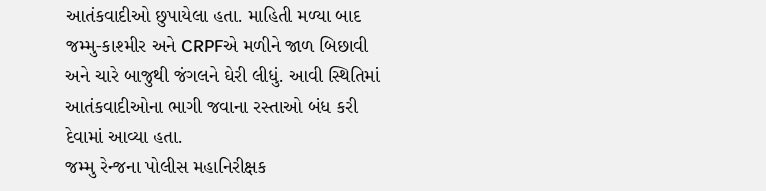આતંકવાદીઓ છુપાયેલા હતા. માહિતી મળ્યા બાદ જમ્મુ-કાશ્મીર અને CRPFએ મળીને જાળ બિછાવી અને ચારે બાજુથી જંગલને ઘેરી લીધું. આવી સ્થિતિમાં આતંકવાદીઓના ભાગી જવાના રસ્તાઓ બંધ કરી દેવામાં આવ્યા હતા.
જમ્મુ રેન્જના પોલીસ મહાનિરીક્ષક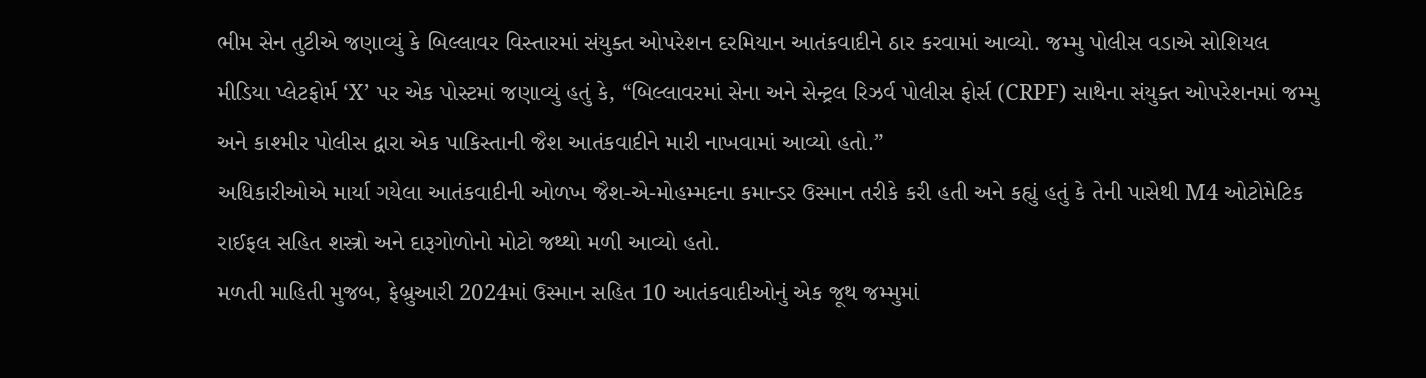ભીમ સેન તુટીએ જણાવ્યું કે બિલ્લાવર વિસ્તારમાં સંયુક્ત ઓપરેશન દરમિયાન આતંકવાદીને ઠાર કરવામાં આવ્યો. જમ્મુ પોલીસ વડાએ સોશિયલ મીડિયા પ્લેટફોર્મ ‘X’ પર એક પોસ્ટમાં જણાવ્યું હતું કે, “બિલ્લાવરમાં સેના અને સેન્ટ્રલ રિઝર્વ પોલીસ ફોર્સ (CRPF) સાથેના સંયુક્ત ઓપરેશનમાં જમ્મુ અને કાશ્મીર પોલીસ દ્વારા એક પાકિસ્તાની જૈશ આતંકવાદીને મારી નાખવામાં આવ્યો હતો.”
અધિકારીઓએ માર્યા ગયેલા આતંકવાદીની ઓળખ જૈશ-એ-મોહમ્મદના કમાન્ડર ઉસ્માન તરીકે કરી હતી અને કહ્યું હતું કે તેની પાસેથી M4 ઓટોમેટિક રાઈફલ સહિત શસ્ત્રો અને દારૂગોળોનો મોટો જથ્થો મળી આવ્યો હતો.
મળતી માહિતી મુજબ, ફેબ્રુઆરી 2024માં ઉસ્માન સહિત 10 આતંકવાદીઓનું એક જૂથ જમ્મુમાં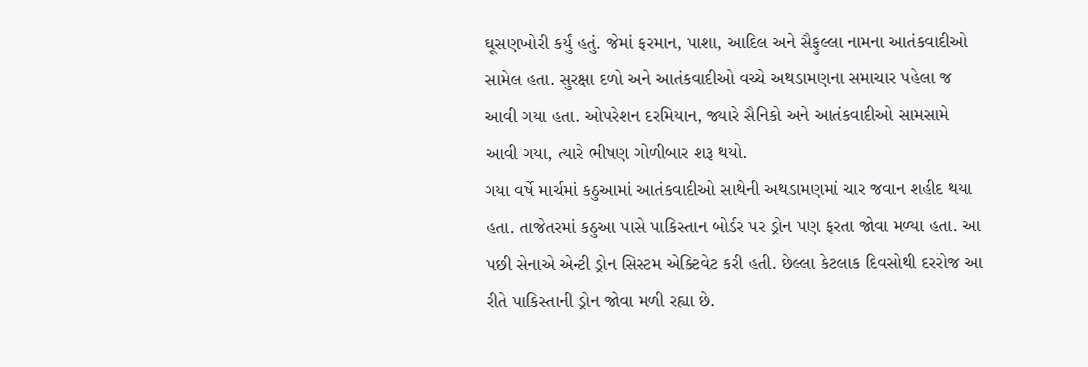ઘૂસણખોરી કર્યું હતું. જેમાં ફરમાન, પાશા, આદિલ અને સૈફુલ્લા નામના આતંકવાદીઓ સામેલ હતા. સુરક્ષા દળો અને આતંકવાદીઓ વચ્ચે અથડામણના સમાચાર પહેલા જ આવી ગયા હતા. ઓપરેશન દરમિયાન, જ્યારે સૈનિકો અને આતંકવાદીઓ સામસામે આવી ગયા, ત્યારે ભીષણ ગોળીબાર શરૂ થયો.
ગયા વર્ષે માર્ચમાં કઠુઆમાં આતંકવાદીઓ સાથેની અથડામણમાં ચાર જવાન શહીદ થયા હતા. તાજેતરમાં કઠુઆ પાસે પાકિસ્તાન બોર્ડર પર ડ્રોન પણ ફરતા જોવા મળ્યા હતા. આ પછી સેનાએ એન્ટી ડ્રોન સિસ્ટમ એક્ટિવેટ કરી હતી. છેલ્લા કેટલાક દિવસોથી દરરોજ આ રીતે પાકિસ્તાની ડ્રોન જોવા મળી રહ્યા છે.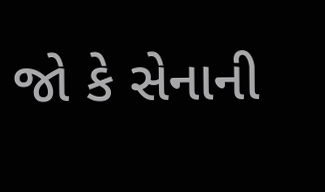જો કે સેનાની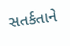સતર્કતાને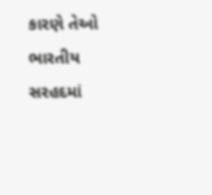કારણે તેઓ ભારતીય સરહદમાં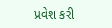પ્રવેશ કરી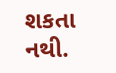શકતા નથી.